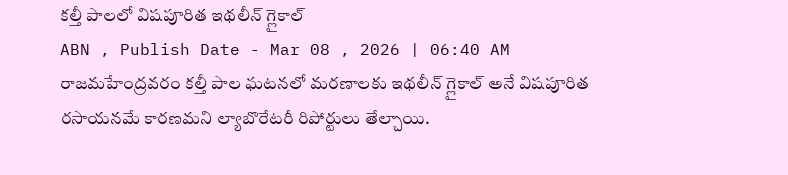కల్తీ పాలలో విషపూరిత ఇథలీన్ గ్లైకాల్
ABN , Publish Date - Mar 08 , 2026 | 06:40 AM
రాజమహేంద్రవరం కల్తీ పాల ఘటనలో మరణాలకు ఇథలీన్ గ్లైకాల్ అనే విషపూరిత రసాయనమే కారణమని ల్యాబొరేటరీ రిపోర్టులు తేల్చాయి.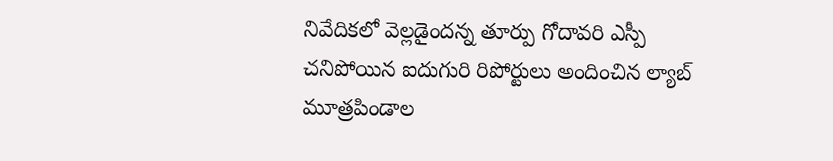నివేదికలో వెల్లడైందన్న తూర్పు గోదావరి ఎస్పీ
చనిపోయిన ఐదుగురి రిపోర్టులు అందించిన ల్యాబ్
మూత్రపిండాల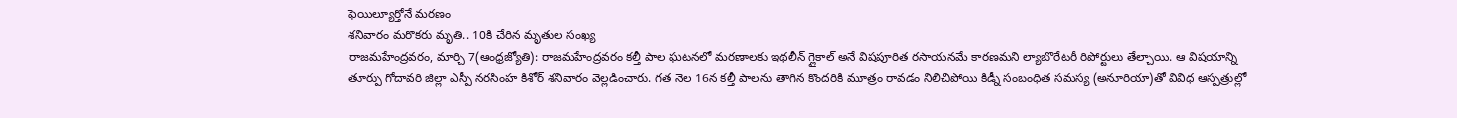ఫెయిల్యూర్తోనే మరణం
శనివారం మరొకరు మృతి.. 10కి చేరిన మృతుల సంఖ్య
రాజమహేంద్రవరం, మార్చి 7(ఆంధ్రజ్యోతి): రాజమహేంద్రవరం కల్తీ పాల ఘటనలో మరణాలకు ఇథలీన్ గ్లైకాల్ అనే విషపూరిత రసాయనమే కారణమని ల్యాబొరేటరీ రిపోర్టులు తేల్చాయి. ఆ విషయాన్ని తూర్పు గోదావరి జిల్లా ఎస్పీ నరసింహ కిశోర్ శనివారం వెల్లడించారు. గత నెల 16న కల్తీ పాలను తాగిన కొందరికి మూత్రం రావడం నిలిచిపోయి కిడ్నీ సంబంధిత సమస్య (అనూరియా)తో వివిధ ఆస్పత్రుల్లో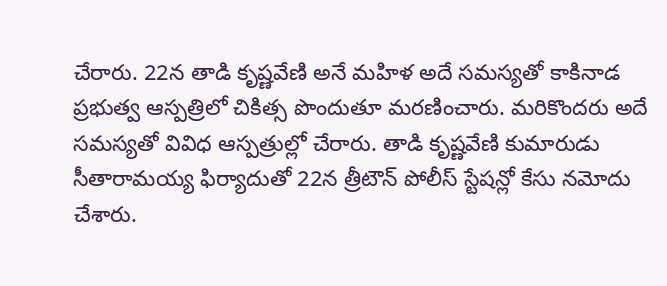చేరారు. 22న తాడి కృష్ణవేణి అనే మహిళ అదే సమస్యతో కాకినాడ ప్రభుత్వ ఆస్పత్రిలో చికిత్స పొందుతూ మరణించారు. మరికొందరు అదే సమస్యతో వివిధ ఆస్పత్రుల్లో చేరారు. తాడి కృష్ణవేణి కుమారుడు సీతారామయ్య ఫిర్యాదుతో 22న త్రీటౌన్ పోలీస్ స్టేషన్లో కేసు నమోదు చేశారు.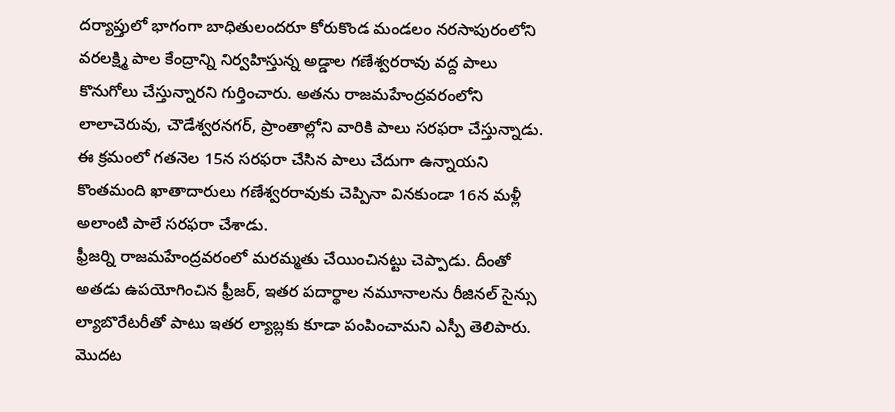దర్యాప్తులో భాగంగా బాధితులందరూ కోరుకొండ మండలం నరసాపురంలోని వరలక్ష్మి పాల కేంద్రాన్ని నిర్వహిస్తున్న అడ్డాల గణేశ్వరరావు వద్ద పాలు కొనుగోలు చేస్తున్నారని గుర్తించారు. అతను రాజమహేంద్రవరంలోని లాలాచెరువు, చౌడేశ్వరనగర్, ప్రాంతాల్లోని వారికి పాలు సరఫరా చేస్తున్నాడు. ఈ క్రమంలో గతనెల 15న సరఫరా చేసిన పాలు చేదుగా ఉన్నాయని కొంతమంది ఖాతాదారులు గణేశ్వరరావుకు చెప్పినా వినకుండా 16న మళ్లీ అలాంటి పాలే సరఫరా చేశాడు.
ఫ్రీజర్ని రాజమహేంద్రవరంలో మరమ్మతు చేయించినట్టు చెప్పాడు. దీంతో అతడు ఉపయోగించిన ఫ్రీజర్, ఇతర పదార్థాల నమూనాలను రీజినల్ సైన్సు ల్యాబొరేటరీతో పాటు ఇతర ల్యాబ్లకు కూడా పంపించామని ఎస్పీ తెలిపారు. మొదట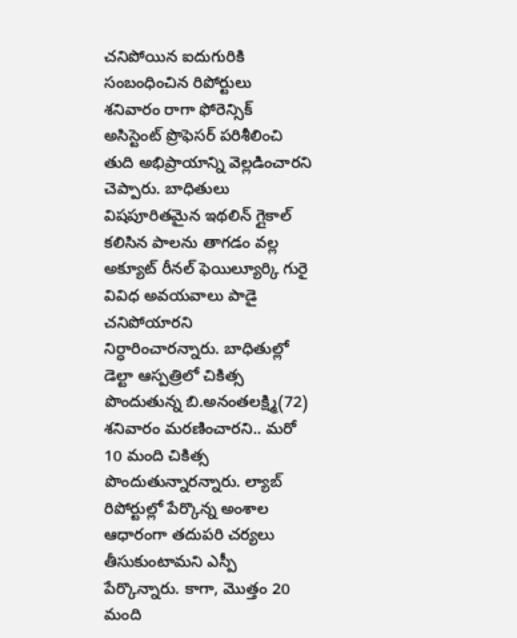చనిపోయిన ఐదుగురికి సంబంధించిన రిపోర్టులు శనివారం రాగా ఫోరెన్సిక్ అసిస్టెంట్ ప్రొఫెసర్ పరిశీలించి తుది అభిప్రాయాన్ని వెల్లడించారని చెప్పారు. బాధితులు విషపూరితమైన ఇథలిన్ గ్లైకాల్ కలిసిన పాలను తాగడం వల్ల అక్యూట్ రీనల్ ఫెయిల్యూర్కి గురై వివిధ అవయవాలు పాడై చనిపోయారని నిర్ధారించారన్నారు. బాధితుల్లో డెల్టా ఆస్పత్రిలో చికిత్స పొందుతున్న బి.అనంతలక్ష్మి(72) శనివారం మరణించారని.. మరో 10 మంది చికిత్స పొందుతున్నారన్నారు. ల్యాబ్ రిపోర్టుల్లో పేర్కొన్న అంశాల ఆధారంగా తదుపరి చర్యలు తీసుకుంటామని ఎస్పీ పేర్కొన్నారు. కాగా, మొత్తం 20 మంది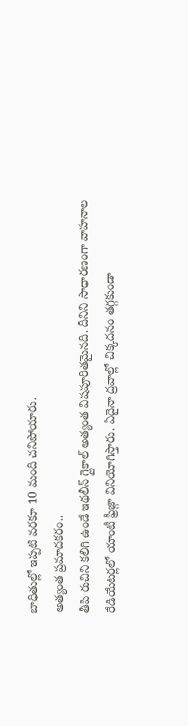బాధితుల్లో ఇప్పటి వరకూ 10 మంది చనిపోయారు.
అత్యంత ప్రమాదకరం..
తీపి రుచిని కలిగి ఉండే ఇథలీన్ గ్లైకాల్ అత్యంత విషపూరితమైనది. దీనిని సాధారణంగా వాహనాల రేడియేటర్లలో యాంటీ ఫ్రీజ్గా వినియోగిస్తారు. ఏదైనా ద్రవాల్లో చిక్కదనం తగ్గకుండా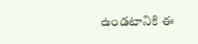ఉండటానికి ఈ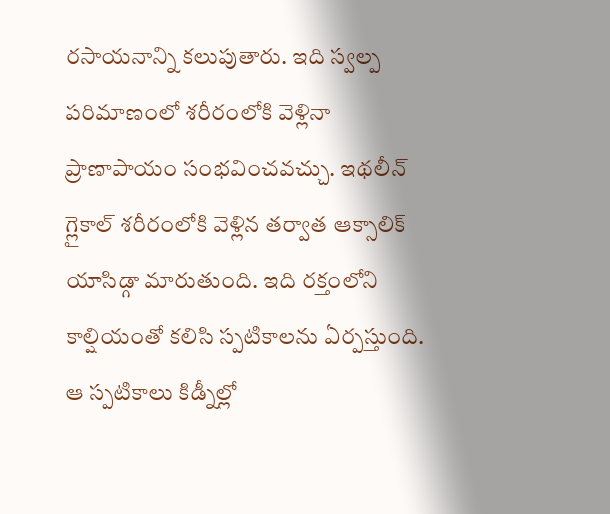రసాయనాన్ని కలుపుతారు. ఇది స్వల్ప పరిమాణంలో శరీరంలోకి వెళ్లినా ప్రాణాపాయం సంభవించవచ్చు. ఇథలీన్ గ్లైకాల్ శరీరంలోకి వెళ్లిన తర్వాత ఆక్సాలిక్ యాసిడ్గా మారుతుంది. ఇది రక్తంలోని కాల్షియంతో కలిసి స్పటికాలను ఏర్పస్తుంది. ఆ స్పటికాలు కిడ్నీల్లో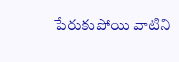పేరుకుపోయి వాటిని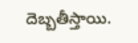దెబ్బతీస్తాయి.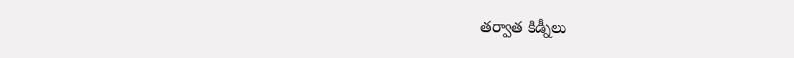తర్వాత కిడ్నీలు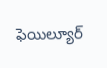ఫెయిల్యూర్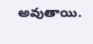అవుతాయి.